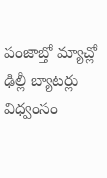పంజాబ్తో మ్యాచ్లో ఢిల్లీ బ్యాటర్లు విధ్వంసం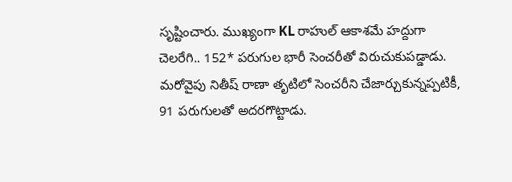సృష్టించారు. ముఖ్యంగా KL రాహుల్ ఆకాశమే హద్దుగా చెలరేగి.. 152* పరుగుల భారీ సెంచరీతో విరుచుకుపడ్డాడు. మరోవైపు నితీష్ రాణా తృటిలో సెంచరీని చేజార్చుకున్నప్పటికీ, 91 పరుగులతో అదరగొట్టాడు.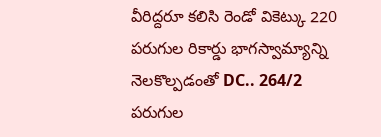వీరిద్దరూ కలిసి రెండో వికెట్కు 220 పరుగుల రికార్డు భాగస్వామ్యాన్ని నెలకొల్పడంతో DC.. 264/2 పరుగుల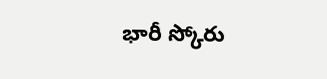భారీ స్కోరు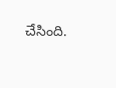చేసింది.